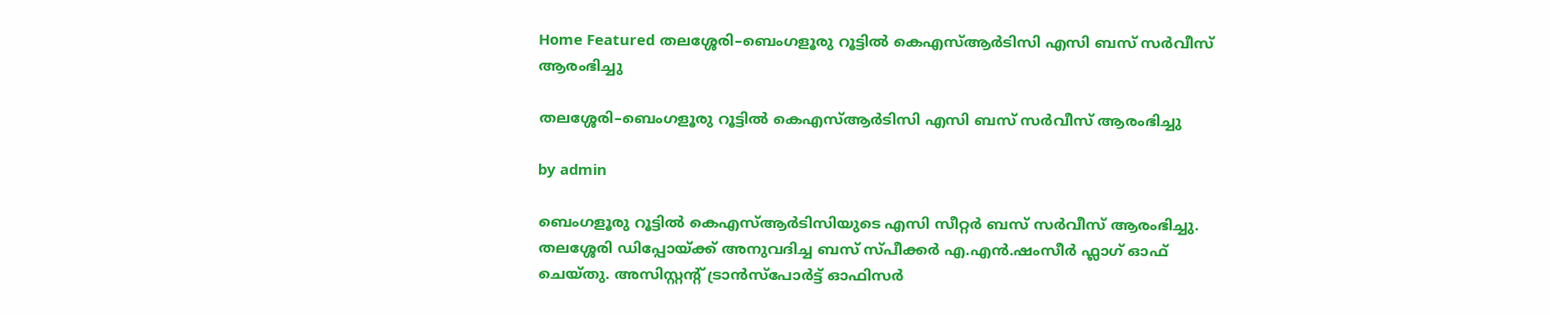Home Featured തലശ്ശേരി–ബെംഗളൂരു റൂട്ടിൽ കെഎസ്ആർടിസി എസി ബസ് സർവീസ് ആരംഭിച്ചു

തലശ്ശേരി–ബെംഗളൂരു റൂട്ടിൽ കെഎസ്ആർടിസി എസി ബസ് സർവീസ് ആരംഭിച്ചു

by admin

ബെംഗളൂരു റൂട്ടിൽ കെഎസ്ആർടിസിയുടെ എസി സീറ്റർ ബസ് സർവീസ് ആരംഭിച്ചു. തലശ്ശേരി ഡിപ്പോയ്ക്ക് അനുവദിച്ച ബസ് സ്പീക്കർ എ.എൻ.ഷംസീർ ഫ്ലാഗ് ഓഫ് ചെയ്തു. അസിസ്റ്റന്റ് ട്രാൻസ്പോർട്ട് ഓഫിസർ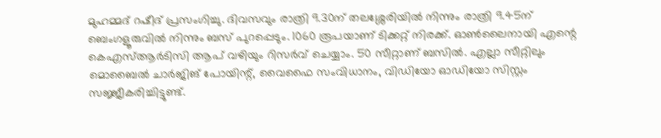മുഹമ്മദ് റഷീദ് പ്രസംഗിച്ചു. ദിവസവും രാത്രി 9.30ന് തലശ്ശേരിയിൽ‌ നിന്നും രാത്രി 9.45ന് ബെംഗളൂരുവിൽ നിന്നും ബസ് പുറപ്പെടും. 1060 രൂപയാണ് ടിക്കറ്റ് നിരക്ക്. ഓൺലൈനായി എന്റെ കെഎസ്ആർടിസി ആപ് വഴിയും റിസർവ് ചെയ്യാം. 50 സീറ്റാണ് ബസിൽ. എല്ലാ സീറ്റിലും മൊബൈൽ ചാർജിങ് പോയിന്റ്, വൈഫൈ സംവിധാനം, വിഡിയോ ഓ‍ഡിയോ സിസ്റ്റം സജ്ജീകരിച്ചിട്ടുണ്ട്.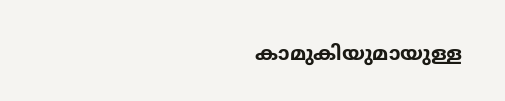കാമുകിയുമായുള്ള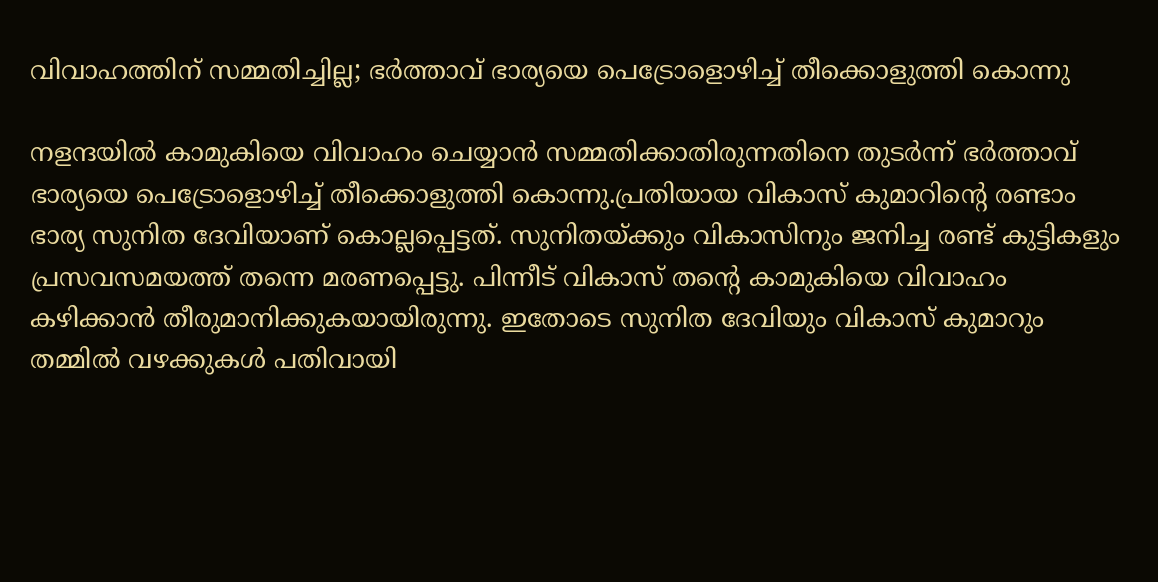വിവാഹത്തിന് സമ്മതിച്ചില്ല; ഭര്‍ത്താവ് ഭാര്യയെ പെട്രോളൊഴിച്ച്‌ തീക്കൊളുത്തി കൊന്നു

നളന്ദയില്‍ കാമുകിയെ വിവാഹം ചെയ്യാൻ സമ്മതിക്കാതിരുന്നതിനെ തുടർന്ന് ഭർത്താവ് ഭാര്യയെ പെട്രോളൊഴിച്ച്‌ തീക്കൊളുത്തി കൊന്നു.പ്രതിയായ വികാസ് കുമാറിന്റെ രണ്ടാം ഭാര്യ സുനിത ദേവിയാണ് കൊല്ലപ്പെട്ടത്. സുനിതയ്ക്കും വികാസിനും ജനിച്ച രണ്ട് കുട്ടികളും പ്രസവസമയത്ത് തന്നെ മരണപ്പെട്ടു. പിന്നീട് വികാസ് തന്റെ കാമുകിയെ വിവാഹം കഴിക്കാൻ തീരുമാനിക്കുകയായിരുന്നു. ഇതോടെ സുനിത ദേവിയും വികാസ് കുമാറും തമ്മില്‍ വഴക്കുകള്‍ പതിവായി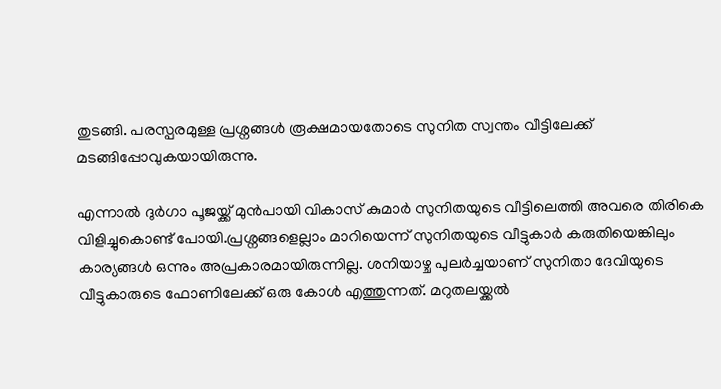തുടങ്ങി. പരസ്പരമുള്ള പ്രശ്നങ്ങള്‍ രൂക്ഷമായതോടെ സുനിത സ്വന്തം വീട്ടിലേക്ക് മടങ്ങിപ്പോവുകയായിരുന്നു.

എന്നാല്‍ ദുർഗാ പൂജയ്ക്ക് മുൻപായി വികാസ് കുമാർ സുനിതയുടെ വീട്ടിലെത്തി അവരെ തിരികെ വിളിച്ചുകൊണ്ട് പോയി.പ്രശ്നങ്ങളെല്ലാം മാറിയെന്ന് സുനിതയുടെ വീട്ടുകാർ കരുതിയെങ്കിലും കാര്യങ്ങള്‍ ഒന്നും അപ്രകാരമായിരുന്നില്ല. ശനിയാഴ്ച പുലർച്ചയാണ് സുനിതാ ദേവിയുടെ വീട്ടുകാരുടെ ഫോണിലേക്ക് ഒരു കോള്‍ എത്തുന്നത്. മറുതലയ്ക്കല്‍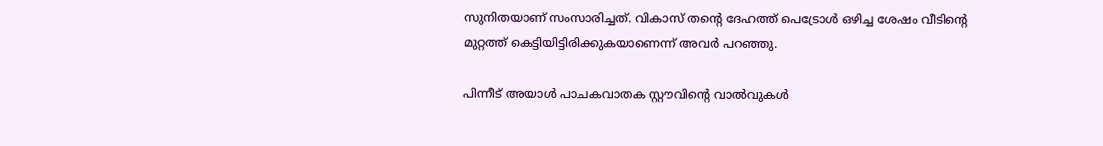സുനിതയാണ് സംസാരിച്ചത്. വികാസ് തന്റെ ദേഹത്ത് പെട്രോള്‍ ഒഴിച്ച ശേഷം വീടിന്റെ മുറ്റത്ത് കെട്ടിയിട്ടിരിക്കുകയാണെന്ന് അവർ പറഞ്ഞു.

പിന്നീട് അയാള്‍ പാചകവാതക സ്റ്റൗവിന്റെ വാല്‍വുകള്‍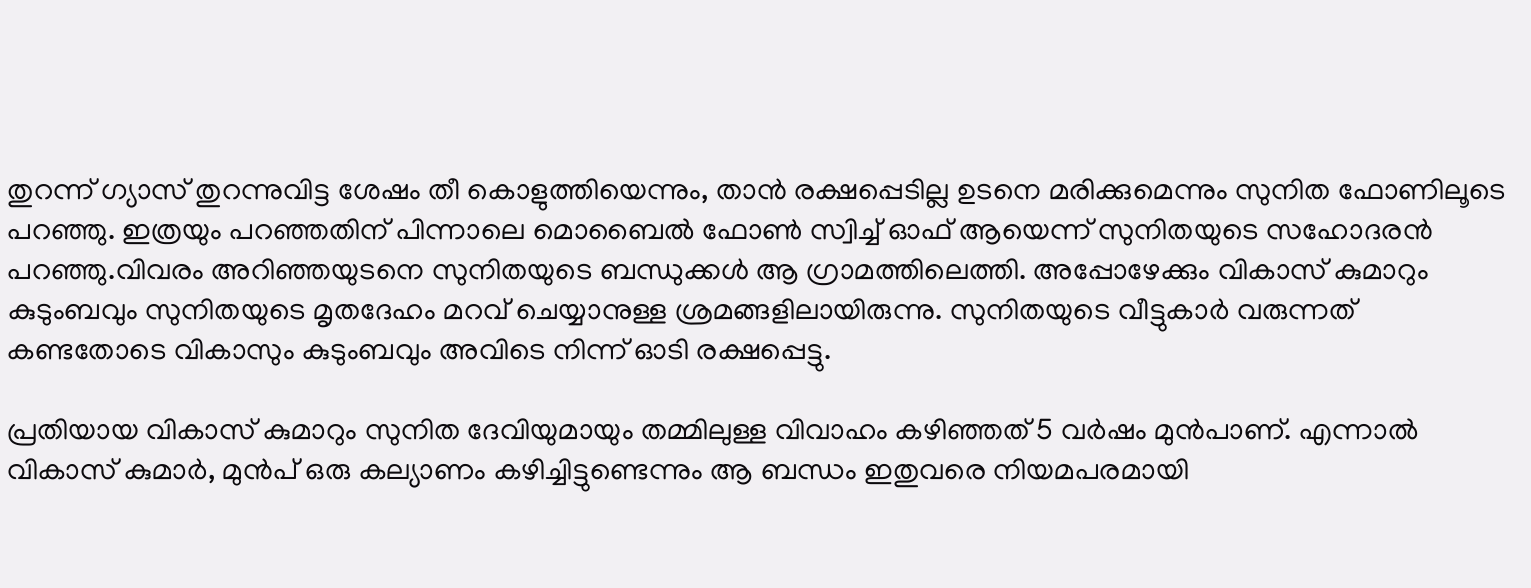തുറന്ന് ഗ്യാസ് തുറന്നുവിട്ട ശേഷം തീ കൊളുത്തിയെന്നും, താൻ രക്ഷപ്പെടില്ല ഉടനെ മരിക്കുമെന്നും സുനിത ഫോണിലൂടെ പറഞ്ഞു. ഇത്രയും പറഞ്ഞതിന് പിന്നാലെ മൊബൈല്‍ ഫോണ്‍ സ്വിച്ച്‌ ഓഫ് ആയെന്ന് സുനിതയുടെ സഹോദരൻ പറഞ്ഞു.വിവരം അറിഞ്ഞയുടനെ സുനിതയുടെ ബന്ധുക്കള്‍ ആ ഗ്രാമത്തിലെത്തി. അപ്പോഴേക്കും വികാസ് കുമാറും കുടുംബവും സുനിതയുടെ മൃതദേഹം മറവ് ചെയ്യാനുള്ള ശ്രമങ്ങളിലായിരുന്നു. സുനിതയുടെ വീട്ടുകാർ വരുന്നത് കണ്ടതോടെ വികാസും കുടുംബവും അവിടെ നിന്ന് ഓടി രക്ഷപ്പെട്ടു.

പ്രതിയായ വികാസ് കുമാറും സുനിത ദേവിയുമായും തമ്മിലുള്ള വിവാഹം കഴിഞ്ഞത് 5 വർഷം മുൻപാണ്. എന്നാല്‍ വികാസ് കുമാർ, മുൻപ് ഒരു കല്യാണം കഴിച്ചിട്ടുണ്ടെന്നും ആ ബന്ധം ഇതുവരെ നിയമപരമായി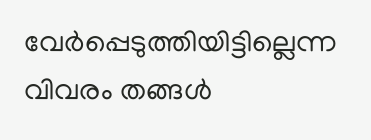വേർപ്പെടുത്തിയിട്ടില്ലെന്ന വിവരം തങ്ങള്‍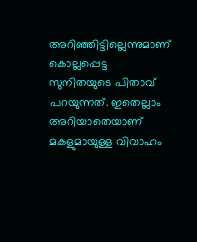അറിഞ്ഞിട്ടില്ലെന്നുമാണ് കൊല്ലപ്പെട്ട സുനിതയുടെ പിതാവ് പറയുന്നത്. ഇതെല്ലാം അറിയാതെയാണ് മകളുമായുള്ള വിവാഹം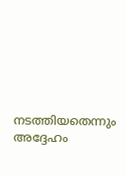നടത്തിയതെന്നും അദ്ദേഹം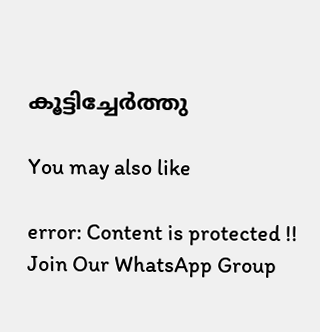കൂട്ടിച്ചേർത്തു

You may also like

error: Content is protected !!
Join Our WhatsApp Group